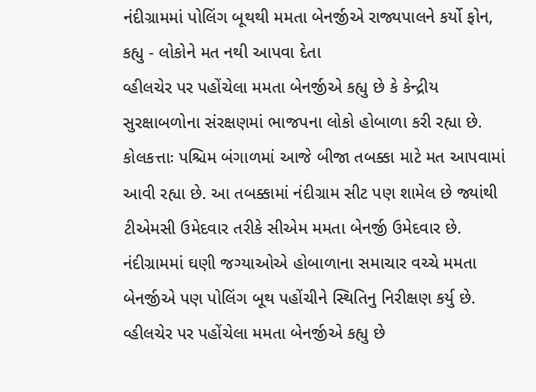નંદીગ્રામમાં પોલિંગ બૂથથી મમતા બેનર્જીએ રાજ્યપાલને કર્યો ફોન, કહ્યુ - લોકોને મત નથી આપવા દેતા
વ્હીલચેર પર પહોંચેલા મમતા બેનર્જીએ કહ્યુ છે કે કેન્દ્રીય સુરક્ષાબળોના સંરક્ષણમાં ભાજપના લોકો હોબાળા કરી રહ્યા છે.
કોલકત્તાઃ પશ્ચિમ બંગાળમાં આજે બીજા તબક્કા માટે મત આપવામાં આવી રહ્યા છે. આ તબક્કામાં નંદીગ્રામ સીટ પણ શામેલ છે જ્યાંથી ટીએમસી ઉમેદવાર તરીકે સીએમ મમતા બેનર્જી ઉમેદવાર છે. નંદીગ્રામમાં ઘણી જગ્યાઓએ હોબાળાના સમાચાર વચ્ચે મમતા બેનર્જીએ પણ પોલિંગ બૂથ પહોંચીને સ્થિતિનુ નિરીક્ષણ કર્યુ છે. વ્હીલચેર પર પહોંચેલા મમતા બેનર્જીએ કહ્યુ છે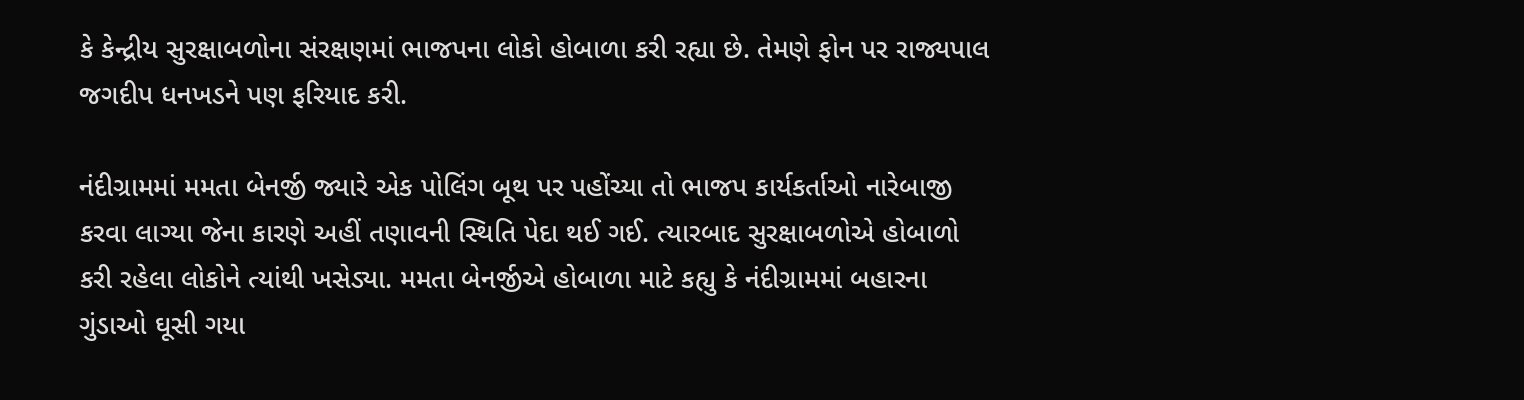કે કેન્દ્રીય સુરક્ષાબળોના સંરક્ષણમાં ભાજપના લોકો હોબાળા કરી રહ્યા છે. તેમણે ફોન પર રાજ્યપાલ જગદીપ ધનખડને પણ ફરિયાદ કરી.

નંદીગ્રામમાં મમતા બેનર્જી જ્યારે એક પોલિંગ બૂથ પર પહોંચ્યા તો ભાજપ કાર્યકર્તાઓ નારેબાજી કરવા લાગ્યા જેના કારણે અહીં તણાવની સ્થિતિ પેદા થઈ ગઈ. ત્યારબાદ સુરક્ષાબળોએ હોબાળો કરી રહેલા લોકોને ત્યાંથી ખસેડ્યા. મમતા બેનર્જીએ હોબાળા માટે કહ્યુ કે નંદીગ્રામમાં બહારના ગુંડાઓ ઘૂસી ગયા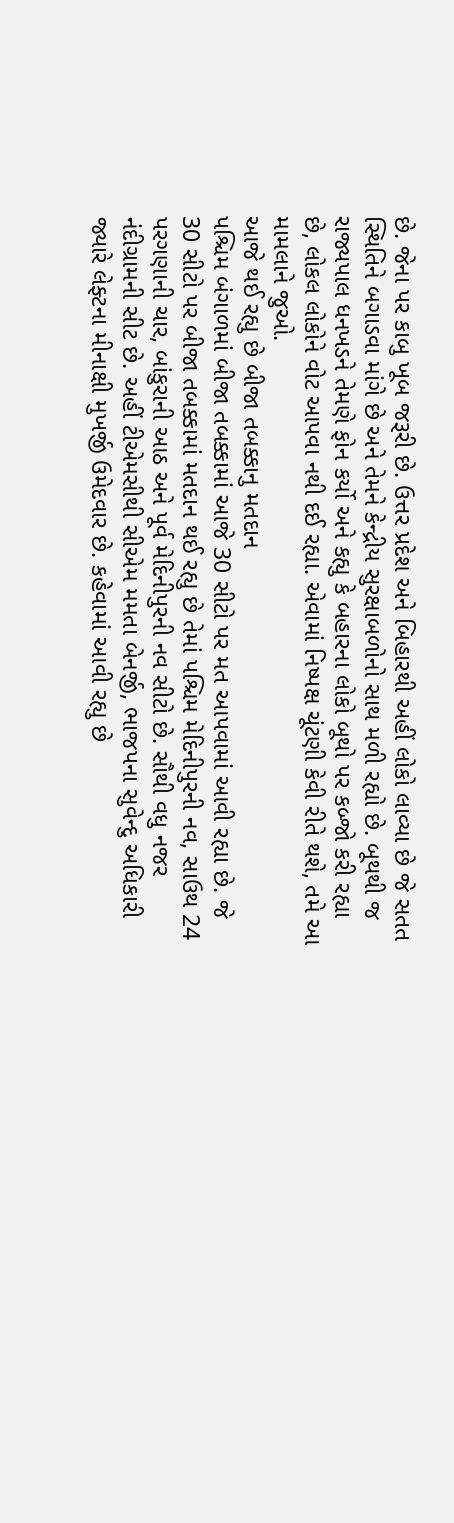છે. જેના પર કાબુ ખૂબ જરૂરી છે. ઉત્તર પ્રદેશ અને બિહારથી અહીં લોકો લાવ્યા છે જે સતત સ્થિતિને બગાડવા માંગે છે અને તેમને કેન્દ્રીય સુરક્ષાબળોનો સાથ મળી રહ્યો છે. બૂથથી જ રાજ્યપાલ ધનખડને તેમણે ફોન કર્યો અને કહ્યુ કે બહારના લોકો બૂથો પર કબ્જો કરી રહ્યા છે, લોકલ લોકોને વોટ આપવા નથી દઈ રહ્યા. એવામાં નિષ્પક્ષ ચૂંટણી કેવી રીતે થશે, તમે આ મામલાને જુઓ.
આજે થઈ રહ્યુ છે બીજા તબક્કાનુ મતદાન
પશ્ચિમ બંગાળમાં બીજા તબક્કામાં આજે 30 સીટો પર મત આપવામાં આવી રહ્યા છે. જે 30 સીટો પર બીજા તબક્કામાં મતદાન થઈ રહ્યુ છે તેમાં પશ્ચિમ મેદિનીપુરની નવ, સાઉથ 24 પરગણાની ચાર, બાંકુરાની આઠ અને પૂર્વ મેદિનીપુરની નવ સીટો છે. સૌથી વધુ નજર નંદીગ્રામની સીટ છે. અહીં ટીએમસીથી સીએમ મમતા બેનર્જી, ભાજપના સુવેન્દુ અધિકારી જ્યારે લેફ્ટના મીનાક્ષી મુખર્જી ઉમેદવાર છે. કહેવામાં આવી રહ્યુ છે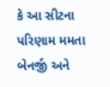કે આ સીટના પરિણામ મમતા બેનર્જી અને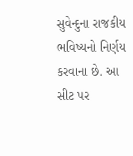સુવેન્દુના રાજકીય ભવિષ્યનો નિર્ણય કરવાના છે. આ સીટ પર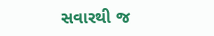સવારથી જ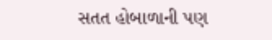સતત હોબાળાની પણ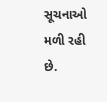સૂચનાઓ મળી રહી છે.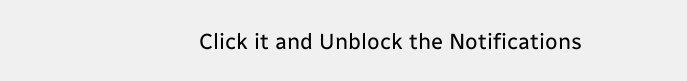Click it and Unblock the Notifications